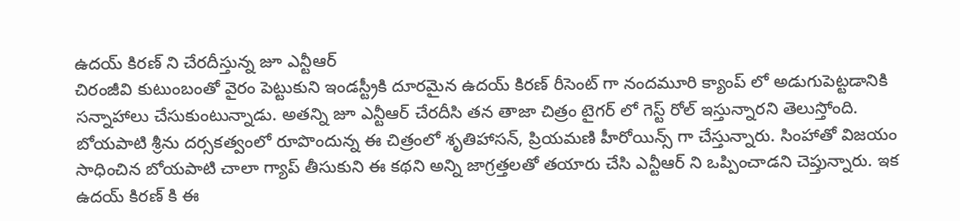ఉదయ్ కిరణ్ ని చేరదీస్తున్న జూ ఎన్టీఆర్
చిరంజీవి కుటుంబంతో వైరం పెట్టుకుని ఇండస్ట్రీకి దూరమైన ఉదయ్ కిరణ్ రీసెంట్ గా నందమూరి క్యాంప్ లో అడుగుపెట్టడానికి సన్నాహాలు చేసుకుంటున్నాడు. అతన్ని జూ ఎన్టీఆర్ చేరదీసి తన తాజా చిత్రం టైగర్ లో గెస్ట్ రోల్ ఇస్తున్నారని తెలుస్తోంది. బోయపాటి శ్రీను దర్సకత్వంలో రూపొందున్న ఈ చిత్రంలో శృతిహాసన్, ప్రియమణి హీరోయిన్స్ గా చేస్తున్నారు. సింహాతో విజయం సాధించిన బోయపాటి చాలా గ్యాప్ తీసుకుని ఈ కథని అన్ని జాగ్రత్తలతో తయారు చేసి ఎన్టీఆర్ ని ఒప్పించాడని చెప్తున్నారు. ఇక ఉదయ్ కిరణ్ కి ఈ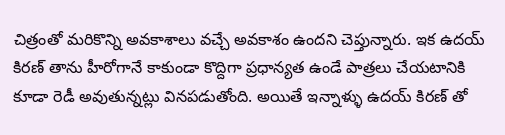చిత్రంతో మరికొన్ని అవకాశాలు వచ్చే అవకాశం ఉందని చెప్తున్నారు. ఇక ఉదయ్ కిరణ్ తాను హీరోగానే కాకుండా కొద్దిగా ప్రధాన్యత ఉండే పాత్రలు చేయటానికి కూడా రెడీ అవుతున్నట్లు వినపడుతోంది. అయితే ఇన్నాళ్ళు ఉదయ్ కిరణ్ తో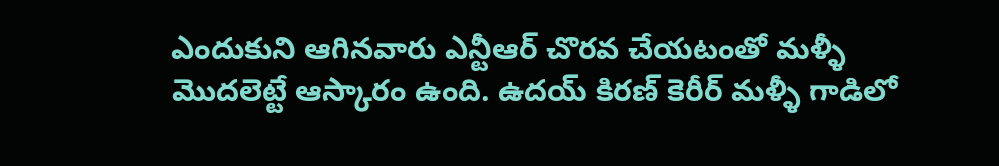ఎందుకుని ఆగినవారు ఎన్టీఆర్ చొరవ చేయటంతో మళ్ళీ మొదలెట్టే ఆస్కారం ఉంది. ఉదయ్ కిరణ్ కెరీర్ మళ్ళీ గాడిలో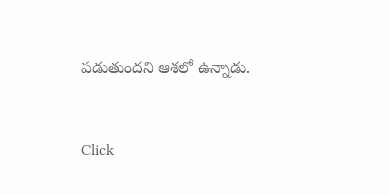పడుతుందని ఆశలో ఉన్నాడు.


Click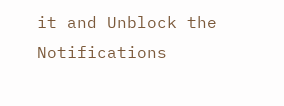it and Unblock the Notifications